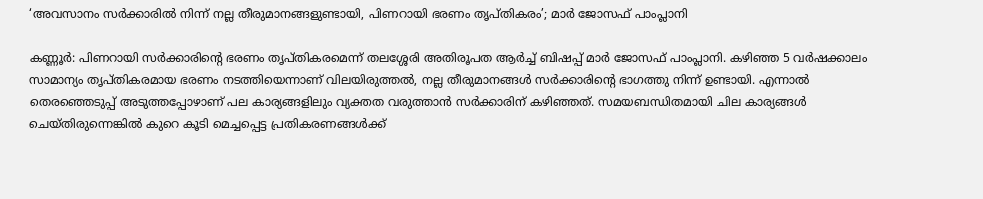‘അവസാനം സര്‍ക്കാരില്‍ നിന്ന് നല്ല തീരുമാനങ്ങളുണ്ടായി, പിണറായി ഭരണം തൃപ്തികരം’; മാര്‍ ജോസഫ് പാംപ്ലാനി

കണ്ണൂര്‍: പിണറായി സര്‍ക്കാരിന്റെ ഭരണം തൃപ്തികരമെന്ന് തലശ്ശേരി അതിരൂപത ആര്‍ച്ച് ബിഷപ്പ് മാര്‍ ജോസഫ് പാംപ്ലാനി. കഴിഞ്ഞ 5 വര്‍ഷക്കാലം സാമാന്യം തൃപ്തികരമായ ഭരണം നടത്തിയെന്നാണ് വിലയിരുത്തല്‍, നല്ല തീരുമാനങ്ങള്‍ സര്‍ക്കാരിന്റെ ഭാഗത്തു നിന്ന് ഉണ്ടായി. എന്നാല്‍ തെരഞ്ഞെടുപ്പ് അടുത്തപ്പോഴാണ് പല കാര്യങ്ങളിലും വ്യക്തത വരുത്താന്‍ സര്‍ക്കാരിന് കഴിഞ്ഞത്. സമയബന്ധിതമായി ചില കാര്യങ്ങള്‍ ചെയ്തിരുന്നെങ്കില്‍ കുറെ കൂടി മെച്ചപ്പെട്ട പ്രതികരണങ്ങള്‍ക്ക്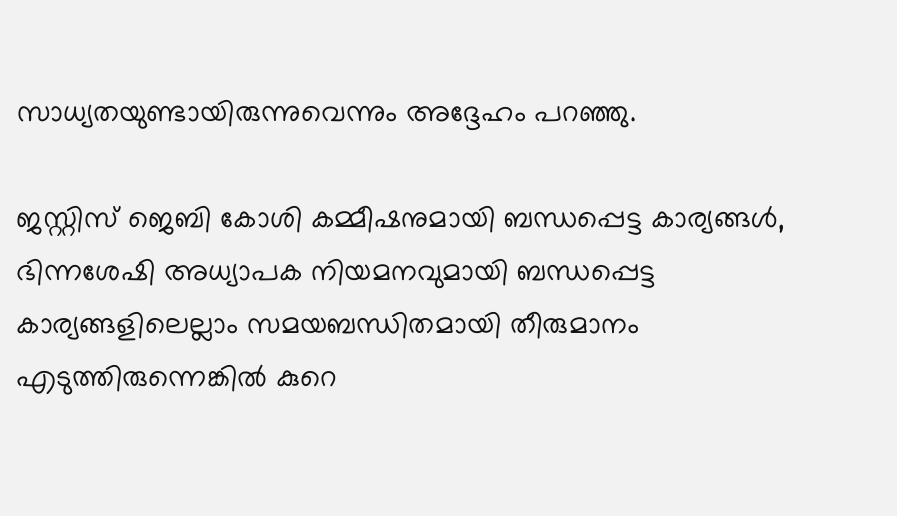സാധ്യതയുണ്ടായിരുന്നുവെന്നും അദ്ദേഹം പറഞ്ഞു.

ജസ്റ്റിസ് ജെബി കോശി കമ്മീഷനുമായി ബന്ധപ്പെട്ട കാര്യങ്ങള്‍, ഭിന്നശേഷി അധ്യാപക നിയമനവുമായി ബന്ധപ്പെട്ട കാര്യങ്ങളിലെല്ലാം സമയബന്ധിതമായി തീരുമാനം എടുത്തിരുന്നെങ്കില്‍ കുറെ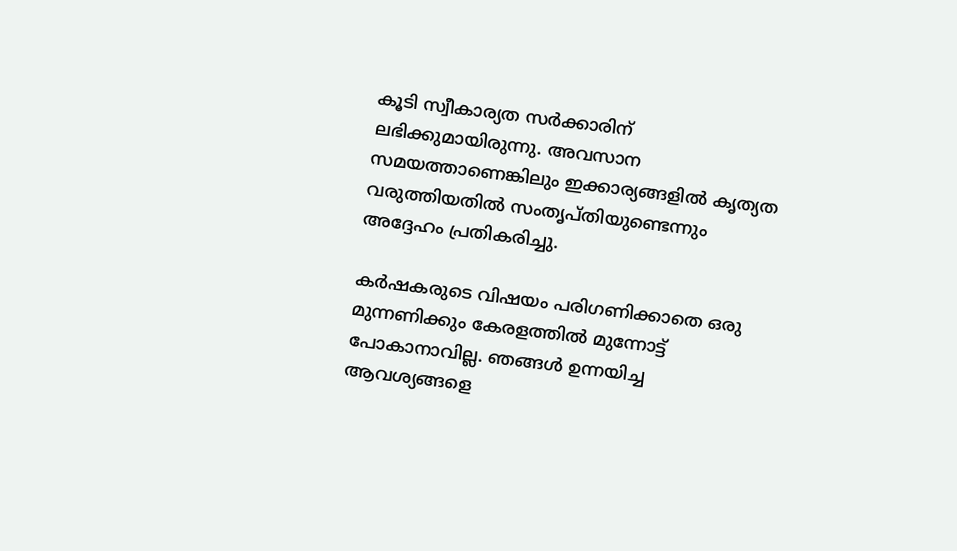കൂടി സ്വീകാര്യത സര്‍ക്കാരിന് ലഭിക്കുമായിരുന്നു. അവസാന സമയത്താണെങ്കിലും ഇക്കാര്യങ്ങളില്‍ കൃത്യത വരുത്തിയതില്‍ സംതൃപ്തിയുണ്ടെന്നും അദ്ദേഹം പ്രതികരിച്ചു.

കര്‍ഷകരുടെ വിഷയം പരിഗണിക്കാതെ ഒരു മുന്നണിക്കും കേരളത്തില്‍ മുന്നോട്ട് പോകാനാവില്ല. ഞങ്ങള്‍ ഉന്നയിച്ച ആവശ്യങ്ങളെ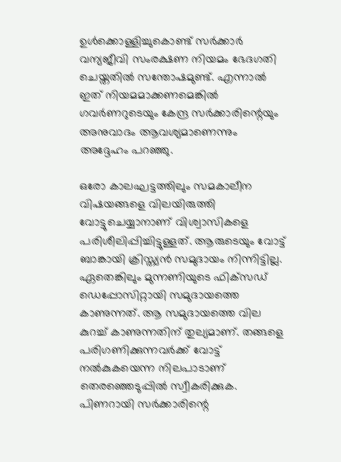ഉള്‍ക്കൊള്ളിച്ചുകൊണ്ട് സര്‍ക്കാര്‍ വന്യജീവി സംരക്ഷണ നിയമം ഭേദഗതി ചെയ്തതില്‍ സന്തോഷമുണ്ട്. എന്നാല്‍ ഇത് നിയമമാക്കണമെങ്കില്‍ ഗവര്‍ണറുടെയും കേന്ദ്ര സര്‍ക്കാരിന്റെയും അനുവാദം ആവശ്യമാണെന്നും അദ്ദേഹം പറഞ്ഞു.

ഒരോ കാലഘട്ടത്തിലും സമകാലീന വിഷയങ്ങളെ വിലയിരുത്തി വോട്ടുചെയ്യാനാണ് വിശ്വാസികളെ പരിശീലിപ്പിച്ചിട്ടുള്ളത്. ആരുടെയും വോട്ട് ബാങ്കായി ക്രിസ്ത്യന്‍ സമുദായം നിന്നിട്ടില്ല. ഏതെങ്കിലും മുന്നണിയുടെ ഫിക്‌സഡ് ഡെപ്പോസിറ്റായി സമുദായത്തെ കാണുന്നത്. ആ സമുദായത്തെ വില കുറച്ച് കാണുന്നതിന് തുല്യമാണ്. തങ്ങളെ പരിഗണിക്കുന്നവര്‍ക്ക് വോട്ട് നല്‍കുകയെന്ന നിലപാടാണ് തെരഞ്ഞെടുപ്പില്‍ സ്വീകരിക്കുക. പിണറായി സര്‍ക്കാരിന്റെ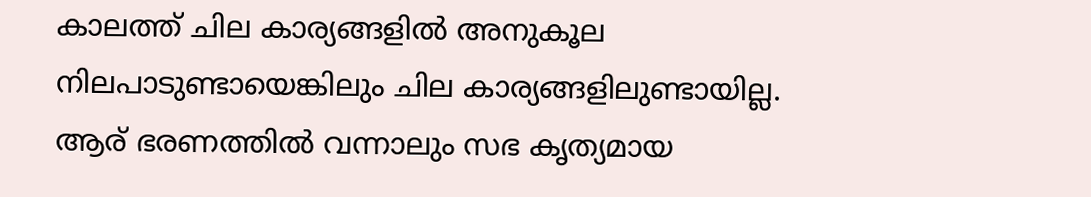കാലത്ത് ചില കാര്യങ്ങളില്‍ അനുകൂല നിലപാടുണ്ടായെങ്കിലും ചില കാര്യങ്ങളിലുണ്ടായില്ല. ആര് ഭരണത്തില്‍ വന്നാലും സഭ കൃത്യമായ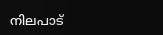നിലപാട്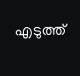എടുത്ത്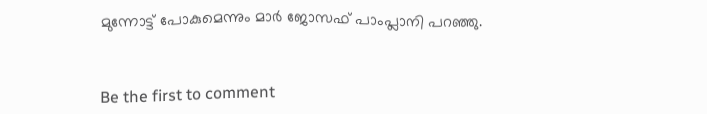മുന്നോട്ട് പോകുമെന്നും മാര്‍ ജോസഫ് പാംപ്ലാനി പറഞ്ഞു.



Be the first to comment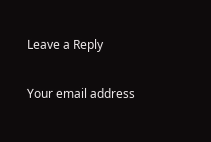Leave a Reply

Your email address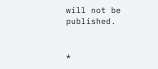will not be published.


*